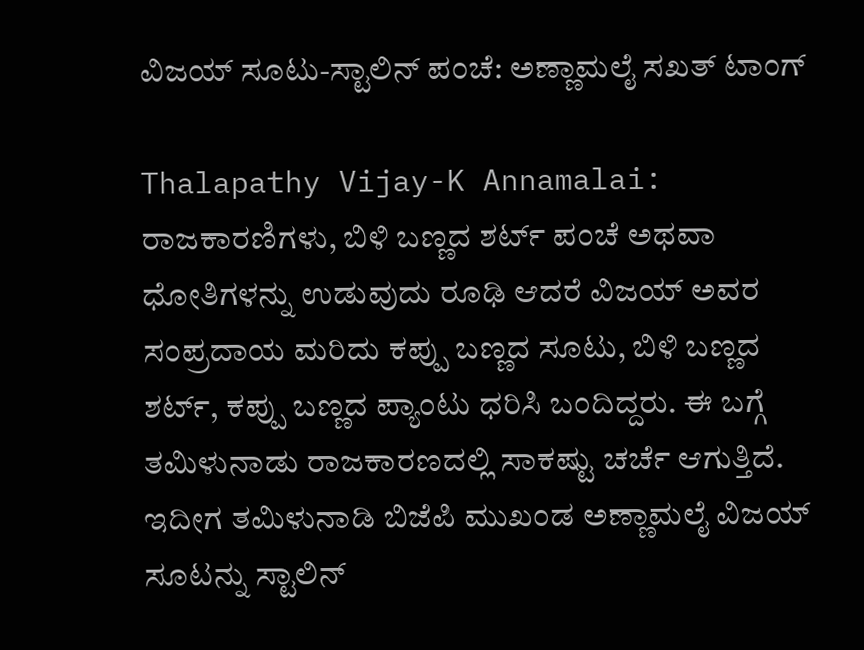ವಿಜಯ್ ಸೂಟು-ಸ್ಟಾಲಿನ್ ಪಂಚೆ: ಅಣ್ಣಾಮಲೈ ಸಖತ್ ಟಾಂಗ್

Thalapathy Vijay-K Annamalai: ರಾಜಕಾರಣಿಗಳು, ಬಿಳಿ ಬಣ್ಣದ ಶರ್ಟ್ ಪಂಚೆ ಅಥವಾ ಧೋತಿಗಳನ್ನು ಉಡುವುದು ರೂಢಿ ಆದರೆ ವಿಜಯ್ ಅವರ ಸಂಪ್ರದಾಯ ಮರಿದು ಕಪ್ಪು ಬಣ್ಣದ ಸೂಟು, ಬಿಳಿ ಬಣ್ಣದ ಶರ್ಟ್, ಕಪ್ಪು ಬಣ್ಣದ ಪ್ಯಾಂಟು ಧರಿಸಿ ಬಂದಿದ್ದರು. ಈ ಬಗ್ಗೆ ತಮಿಳುನಾಡು ರಾಜಕಾರಣದಲ್ಲಿ ಸಾಕಷ್ಟು ಚರ್ಚೆ ಆಗುತ್ತಿದೆ. ಇದೀಗ ತಮಿಳುನಾಡಿ ಬಿಜೆಪಿ ಮುಖಂಡ ಅಣ್ಣಾಮಲೈ ವಿಜಯ್ ಸೂಟನ್ನು ಸ್ಟಾಲಿನ್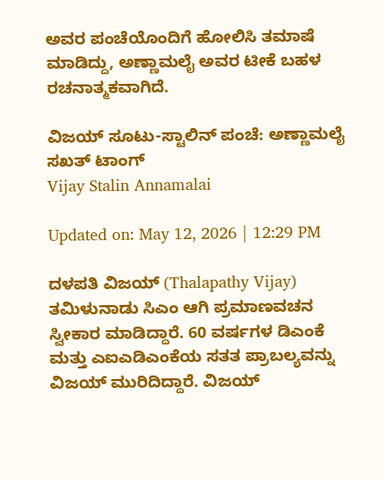ಅವರ ಪಂಚೆಯೊಂದಿಗೆ ಹೋಲಿಸಿ ತಮಾಷೆ ಮಾಡಿದ್ದು, ಅಣ್ಣಾಮಲೈ ಅವರ ಟೀಕೆ ಬಹಳ ರಚನಾತ್ಮಕವಾಗಿದೆ.

ವಿಜಯ್ ಸೂಟು-ಸ್ಟಾಲಿನ್ ಪಂಚೆ: ಅಣ್ಣಾಮಲೈ ಸಖತ್ ಟಾಂಗ್
Vijay Stalin Annamalai

Updated on: May 12, 2026 | 12:29 PM

ದಳಪತಿ ವಿಜಯ್ (Thalapathy Vijay) ತಮಿಳುನಾಡು ಸಿಎಂ ಆಗಿ ಪ್ರಮಾಣವಚನ ಸ್ವೀಕಾರ ಮಾಡಿದ್ದಾರೆ. 60 ವರ್ಷಗಳ ಡಿಎಂಕೆ ಮತ್ತು ಎಐಎಡಿಎಂಕೆಯ ಸತತ ಪ್ರಾಬಲ್ಯವನ್ನು ವಿಜಯ್ ಮುರಿದಿದ್ದಾರೆ. ವಿಜಯ್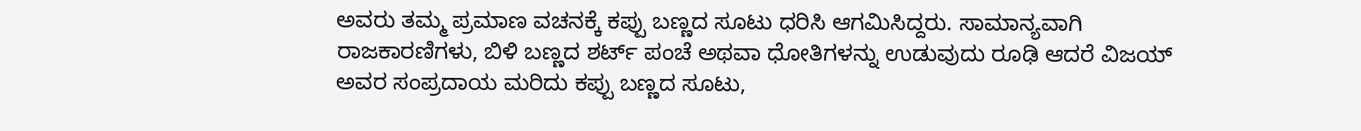ಅವರು ತಮ್ಮ ಪ್ರಮಾಣ ವಚನಕ್ಕೆ ಕಪ್ಪು ಬಣ್ಣದ ಸೂಟು ಧರಿಸಿ ಆಗಮಿಸಿದ್ದರು. ಸಾಮಾನ್ಯವಾಗಿ ರಾಜಕಾರಣಿಗಳು, ಬಿಳಿ ಬಣ್ಣದ ಶರ್ಟ್ ಪಂಚೆ ಅಥವಾ ಧೋತಿಗಳನ್ನು ಉಡುವುದು ರೂಢಿ ಆದರೆ ವಿಜಯ್ ಅವರ ಸಂಪ್ರದಾಯ ಮರಿದು ಕಪ್ಪು ಬಣ್ಣದ ಸೂಟು,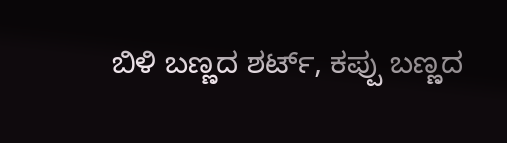ಬಿಳಿ ಬಣ್ಣದ ಶರ್ಟ್, ಕಪ್ಪು ಬಣ್ಣದ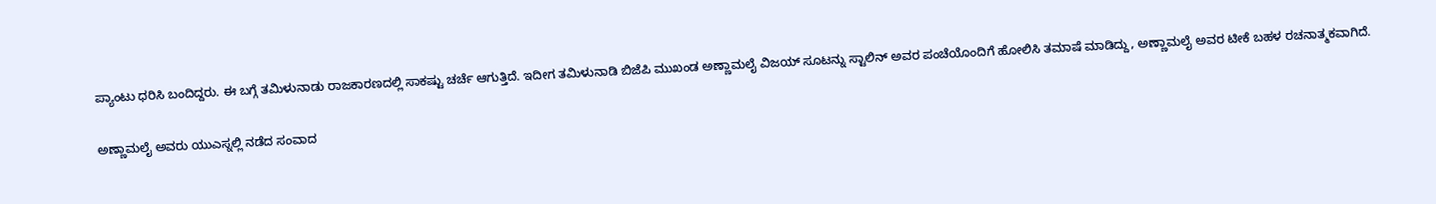ಪ್ಯಾಂಟು ಧರಿಸಿ ಬಂದಿದ್ದರು. ಈ ಬಗ್ಗೆ ತಮಿಳುನಾಡು ರಾಜಕಾರಣದಲ್ಲಿ ಸಾಕಷ್ಟು ಚರ್ಚೆ ಆಗುತ್ತಿದೆ. ಇದೀಗ ತಮಿಳುನಾಡಿ ಬಿಜೆಪಿ ಮುಖಂಡ ಅಣ್ಣಾಮಲೈ ವಿಜಯ್ ಸೂಟನ್ನು ಸ್ಟಾಲಿನ್ ಅವರ ಪಂಚೆಯೊಂದಿಗೆ ಹೋಲಿಸಿ ತಮಾಷೆ ಮಾಡಿದ್ದು, ಅಣ್ಣಾಮಲೈ ಅವರ ಟೀಕೆ ಬಹಳ ರಚನಾತ್ಮಕವಾಗಿದೆ.

ಅಣ್ಣಾಮಲೈ ಅವರು ಯುಎಸ್ನಲ್ಲಿ ನಡೆದ ಸಂವಾದ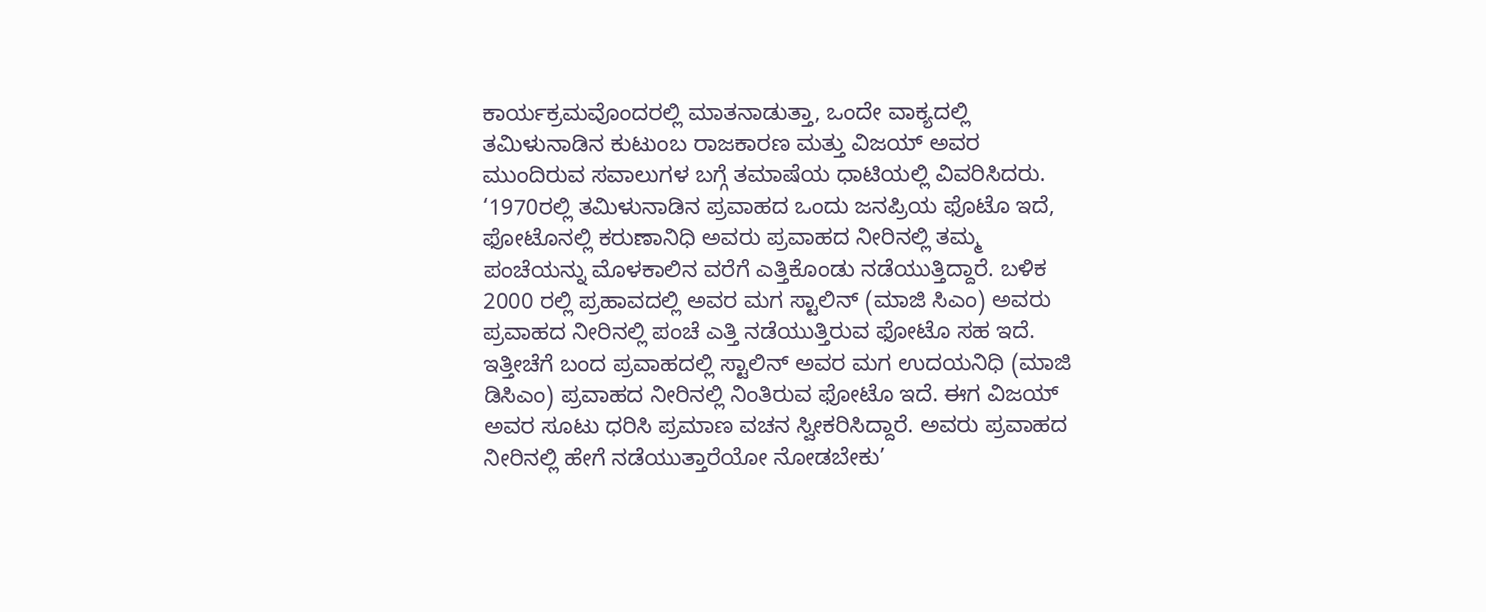ಕಾರ್ಯಕ್ರಮವೊಂದರಲ್ಲಿ ಮಾತನಾಡುತ್ತಾ, ಒಂದೇ ವಾಕ್ಯದಲ್ಲಿ ತಮಿಳುನಾಡಿನ ಕುಟುಂಬ ರಾಜಕಾರಣ ಮತ್ತು ವಿಜಯ್ ಅವರ ಮುಂದಿರುವ ಸವಾಲುಗಳ ಬಗ್ಗೆ ತಮಾಷೆಯ ಧಾಟಿಯಲ್ಲಿ ವಿವರಿಸಿದರು. ‘1970ರಲ್ಲಿ ತಮಿಳುನಾಡಿನ ಪ್ರವಾಹದ ಒಂದು ಜನಪ್ರಿಯ ಫೊಟೊ ಇದೆ, ಫೋಟೊನಲ್ಲಿ ಕರುಣಾನಿಧಿ ಅವರು ಪ್ರವಾಹದ ನೀರಿನಲ್ಲಿ ತಮ್ಮ ಪಂಚೆಯನ್ನು ಮೊಳಕಾಲಿನ ವರೆಗೆ ಎತ್ತಿಕೊಂಡು ನಡೆಯುತ್ತಿದ್ದಾರೆ. ಬಳಿಕ 2000 ರಲ್ಲಿ ಪ್ರಹಾವದಲ್ಲಿ ಅವರ ಮಗ ಸ್ಟಾಲಿನ್ (ಮಾಜಿ ಸಿಎಂ) ಅವರು ಪ್ರವಾಹದ ನೀರಿನಲ್ಲಿ ಪಂಚೆ ಎತ್ತಿ ನಡೆಯುತ್ತಿರುವ ಫೋಟೊ ಸಹ ಇದೆ. ಇತ್ತೀಚೆಗೆ ಬಂದ ಪ್ರವಾಹದಲ್ಲಿ ಸ್ಟಾಲಿನ್ ಅವರ ಮಗ ಉದಯನಿಧಿ (ಮಾಜಿ ಡಿಸಿಎಂ) ಪ್ರವಾಹದ ನೀರಿನಲ್ಲಿ ನಿಂತಿರುವ ಫೋಟೊ ಇದೆ. ಈಗ ವಿಜಯ್ ಅವರ ಸೂಟು ಧರಿಸಿ ಪ್ರಮಾಣ ವಚನ ಸ್ವೀಕರಿಸಿದ್ದಾರೆ. ಅವರು ಪ್ರವಾಹದ ನೀರಿನಲ್ಲಿ ಹೇಗೆ ನಡೆಯುತ್ತಾರೆಯೋ ನೋಡಬೇಕು’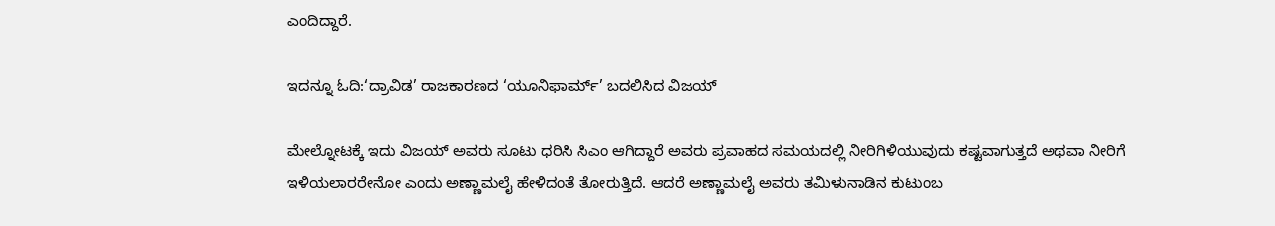ಎಂದಿದ್ದಾರೆ.

ಇದನ್ನೂ ಓದಿ:‘ದ್ರಾವಿಡ’ ರಾಜಕಾರಣದ ‘ಯೂನಿಫಾರ್ಮ್’ ಬದಲಿಸಿದ ವಿಜಯ್

ಮೇಲ್ನೋಟಕ್ಕೆ ಇದು ವಿಜಯ್ ಅವರು ಸೂಟು ಧರಿಸಿ ಸಿಎಂ ಆಗಿದ್ದಾರೆ ಅವರು ಪ್ರವಾಹದ ಸಮಯದಲ್ಲಿ ನೀರಿಗಿಳಿಯುವುದು ಕಷ್ಟವಾಗುತ್ತದೆ ಅಥವಾ ನೀರಿಗೆ ಇಳಿಯಲಾರರೇನೋ ಎಂದು ಅಣ್ಣಾಮಲೈ ಹೇಳಿದಂತೆ ತೋರುತ್ತಿದೆ. ಆದರೆ ಅಣ್ಣಾಮಲೈ ಅವರು ತಮಿಳುನಾಡಿನ ಕುಟುಂಬ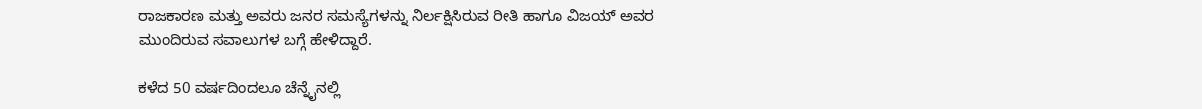ರಾಜಕಾರಣ ಮತ್ತು ಅವರು ಜನರ ಸಮಸ್ಯೆಗಳನ್ನು ನಿರ್ಲಕ್ಷಿಸಿರುವ ರೀತಿ ಹಾಗೂ ವಿಜಯ್ ಅವರ ಮುಂದಿರುವ ಸವಾಲುಗಳ ಬಗ್ಗೆ ಹೇಳಿದ್ದಾರೆ.

ಕಳೆದ 50 ವರ್ಷದಿಂದಲೂ ಚೆನ್ನೈನಲ್ಲಿ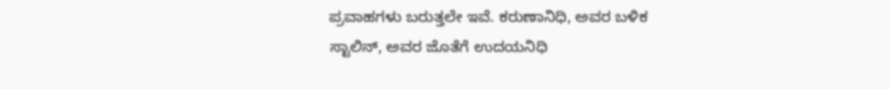ಪ್ರವಾಹಗಳು ಬರುತ್ತಲೇ ಇವೆ. ಕರುಣಾನಿಧಿ, ಅವರ ಬಳಿಕ ಸ್ಟಾಲಿನ್, ಅವರ ಜೊತೆಗೆ ಉದಯನಿಧಿ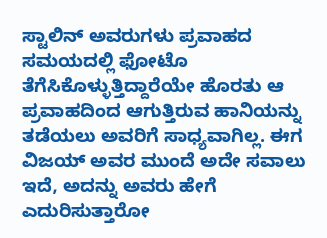ಸ್ಟಾಲಿನ್ ಅವರುಗಳು ಪ್ರವಾಹದ ಸಮಯದಲ್ಲಿ ಫೋಟೊ ತೆಗೆಸಿಕೊಳ್ಳುತ್ತಿದ್ದಾರೆಯೇ ಹೊರತು ಆ ಪ್ರವಾಹದಿಂದ ಆಗುತ್ತಿರುವ ಹಾನಿಯನ್ನು ತಡೆಯಲು ಅವರಿಗೆ ಸಾಧ್ಯವಾಗಿಲ್ಲ. ಈಗ ವಿಜಯ್ ಅವರ ಮುಂದೆ ಅದೇ ಸವಾಲು ಇದೆ, ಅದನ್ನು ಅವರು ಹೇಗೆ ಎದುರಿಸುತ್ತಾರೋ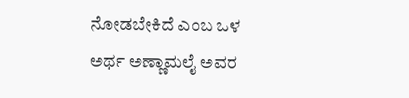ನೋಡಬೇಕಿದೆ ಎಂಬ ಒಳ ಅರ್ಥ ಅಣ್ಣಾಮಲೈ ಅವರ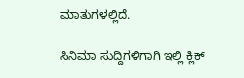ಮಾತುಗಳಲ್ಲಿದೆ.

ಸಿನಿಮಾ ಸುದ್ದಿಗಳಿಗಾಗಿ ಇಲ್ಲಿ ಕ್ಲಿಕ್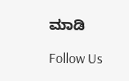ಮಾಡಿ

Follow Us